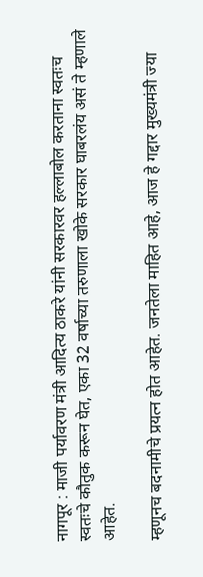नागपूर : माजी पर्यावरण मंत्री आदित्य ठाकरे यांनी सरकारवर हल्लाबोल करताना स्वतःच स्वतःचे कौतुक करून घेत, एका 32 वर्षाच्या तरुणाला खोके सरकार घाबरलंय असं ते म्हणाले आहेत.

म्हणूनच बदनामीचे प्रयत्न होत आहेत. जनतेला माहित आहे, आज हे गद्दार मुख्यमंत्री ज्या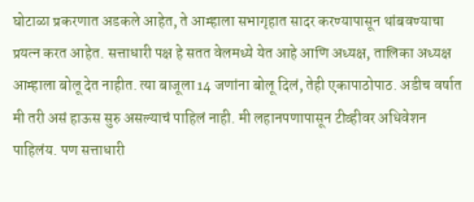घोटाळा प्रकरणात अडकले आहेत, ते आम्हाला सभागृहात सादर करण्यापासून थांबवण्याचा प्रयत्न करत आहेत. सत्ताधारी पक्ष हे सतत वेलमध्ये येत आहे आणि अध्यक्ष, तालिका अध्यक्ष आम्हाला बोलू देत नाहीत. त्या बाजूला 14 जणांना बोलू दिलं, तेही एकापाठोपाठ. अडीच वर्षात मी तरी असं हाऊस सुरु असल्याचं पाहिलं नाही. मी लहानपणापासून टीव्हीवर अधिवेशन पाहिलंय. पण सत्ताधारी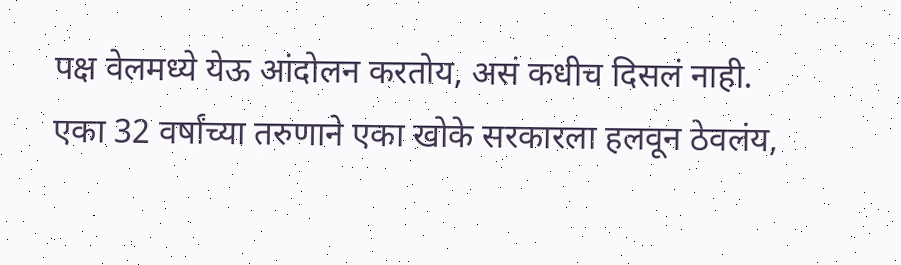पक्ष वेलमध्ये येऊ आंदोलन करतोय, असं कधीच दिसलं नाही. एका 32 वर्षांच्या तरुणाने एका खोके सरकारला हलवून ठेवलंय,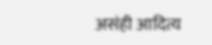असंही आदित्य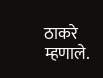ठाकरे म्हणाले.